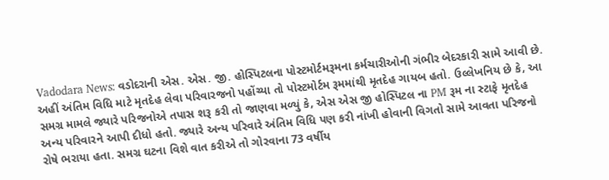Vadodara News: વડોદરાની એસ. એસ. જી. હોસ્પિટલના પોસ્ટમોર્ટમરૂમના કર્મચારીઓની ગંભીર બેદરકારી સામે આવી છે. અહીં અંતિમ વિધિ માટે મૃતદેહ લેવા પરિવારજનો પહોંચ્યા તો પોસ્ટમોર્ટમ રૂમમાંથી મૃતદેહ ગાયબ હતો. ઉલ્લેખનિય છે કે, આ સમગ્ર મામલે જ્યારે પરિજનોએ તપાસ શરૂ કરી તો જાણવા મળ્યું કે, એસ એસ જી હોસ્પિટલ ના PM રૂમ ના સ્ટાફે મૃતદેહ અન્ય પરિવારને આપી દીધો હતો. જ્યારે અન્ય પરિવારે અંતિમ વિધિ પણ કરી નાંખી હોવાની વિગતો સામે આવતા પરિજનો રોષે ભરાયા હતા. સમગ્ર ઘટના વિશે વાત કરીએ તો ગોરવાના 73 વર્ષીય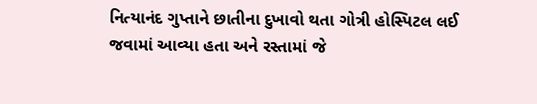નિત્યાનંદ ગુપ્તાને છાતીના દુખાવો થતા ગોત્રી હોસ્પિટલ લઈ જવામાં આવ્યા હતા અને રસ્તામાં જે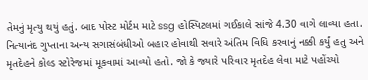તેમનું મૃત્યુ થયું હતું. બાદ પોસ્ટ મોર્ટમ માટે ssg હોસ્પિટલમાં ગઈકાલે સાંજે 4.30 વાગે લાવ્યા હતા. નિત્યાનંદ ગુપ્તાના અન્ય સગાસંબંધીઓ બહાર હોવાથી સવારે અંતિમ વિધિ કરવાનું નક્કી કર્યું હતુ અને મૃતદેહને કોલ્ડ સ્ટોરેજમાં મૂકવામાં આવ્યો હતો. જો કે જ્યારે પરિવાર મૃતદેહ લેવા માટે પહોંચ્યો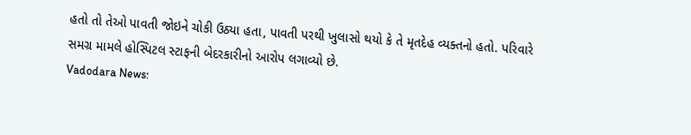હતો તો તેઓ પાવતી જોઇને ચોકી ઉઠ્યા હતા, પાવતી પરથી ખુલાસો થયો કે તે મૃતદેહ વ્યક્તનો હતો. પરિવારે સમગ્ર મામલે હોસ્પિટલ સ્ટાફની બેદરકારીનો આરોપ લગાવ્યો છે.
Vadodara News: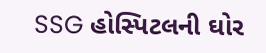SSG હોસ્પિટલની ઘોર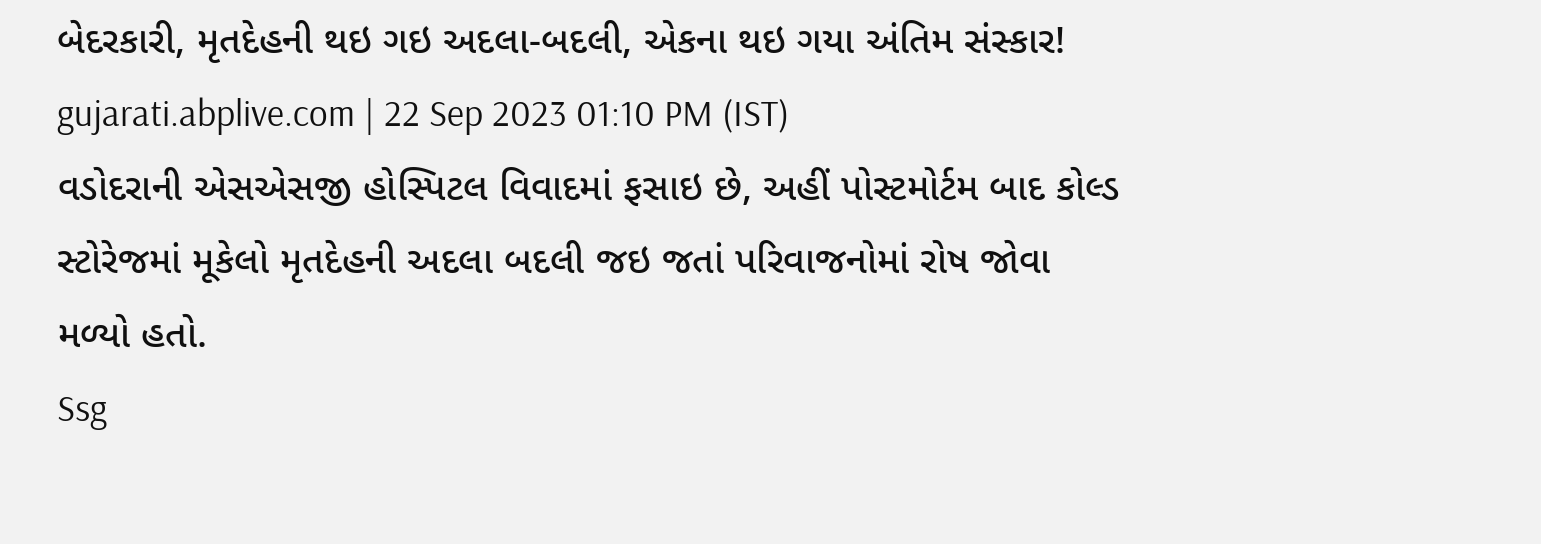બેદરકારી, મૃતદેહની થઇ ગઇ અદલા-બદલી, એકના થઇ ગયા અંતિમ સંસ્કાર!
gujarati.abplive.com | 22 Sep 2023 01:10 PM (IST)
વડોદરાની એસએસજી હોસ્પિટલ વિવાદમાં ફસાઇ છે, અહીં પોસ્ટમોર્ટમ બાદ કોલ્ડ સ્ટોરેજમાં મૂકેલો મૃતદેહની અદલા બદલી જઇ જતાં પરિવાજનોમાં રોષ જોવા મળ્યો હતો.
Ssg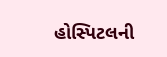હોસ્પિટલની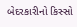બેદરકારીનો કિસ્સો